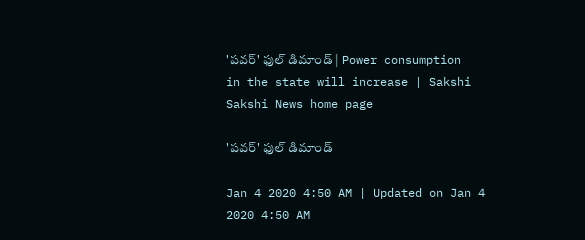'పవర్' ఫుల్ డిమాండ్ | Power consumption in the state will increase | Sakshi
Sakshi News home page

'పవర్' ఫుల్ డిమాండ్

Jan 4 2020 4:50 AM | Updated on Jan 4 2020 4:50 AM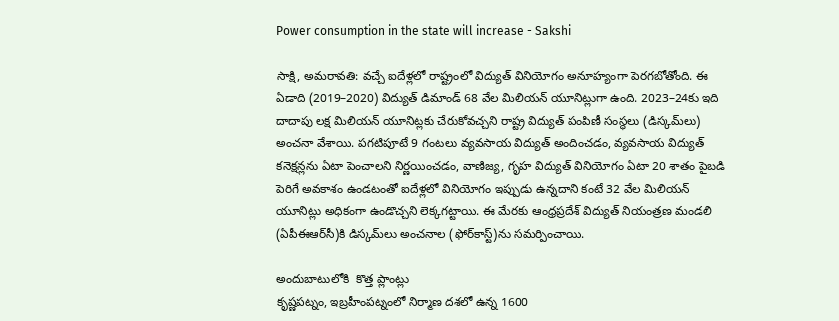Power consumption in the state will increase - Sakshi

సాక్షి, అమరావతి: వచ్చే ఐదేళ్లలో రాష్ట్రంలో విద్యుత్‌ వినియోగం అనూహ్యంగా పెరగబోతోంది. ఈ ఏడాది (2019–2020) విద్యుత్‌ డిమాండ్‌ 68 వేల మిలియన్‌ యూనిట్లుగా ఉంది. 2023–24కు ఇది దాదాపు లక్ష మిలియన్‌ యూనిట్లకు చేరుకోవచ్చని రాష్ట్ర విద్యుత్‌ పంపిణీ సంస్థలు (డిస్కమ్‌లు) అంచనా వేశాయి. పగటిపూటే 9 గంటలు వ్యవసాయ విద్యుత్‌ అందించడం, వ్యవసాయ విద్యుత్‌ కనెక్షన్లను ఏటా పెంచాలని నిర్ణయించడం, వాణిజ్య, గృహ విద్యుత్‌ వినియోగం ఏటా 20 శాతం పైబడి పెరిగే అవకాశం ఉండటంతో ఐదేళ్లలో వినియోగం ఇప్పుడు ఉన్నదాని కంటే 32 వేల మిలియన్‌ యూనిట్లు అధికంగా ఉండొచ్చని లెక్కగట్టాయి. ఈ మేరకు ఆంధ్రప్రదేశ్‌ విద్యుత్‌ నియంత్రణ మండలి (ఏపీఈఆర్‌సీ)కి డిస్కమ్‌లు అంచనాల (ఫోర్‌కాస్ట్‌)ను సమర్పించాయి.

అందుబాటులోకి  కొత్త ప్లాంట్లు
కృష్ణపట్నం, ఇబ్రహీంపట్నంలో నిర్మాణ దశలో ఉన్న 1600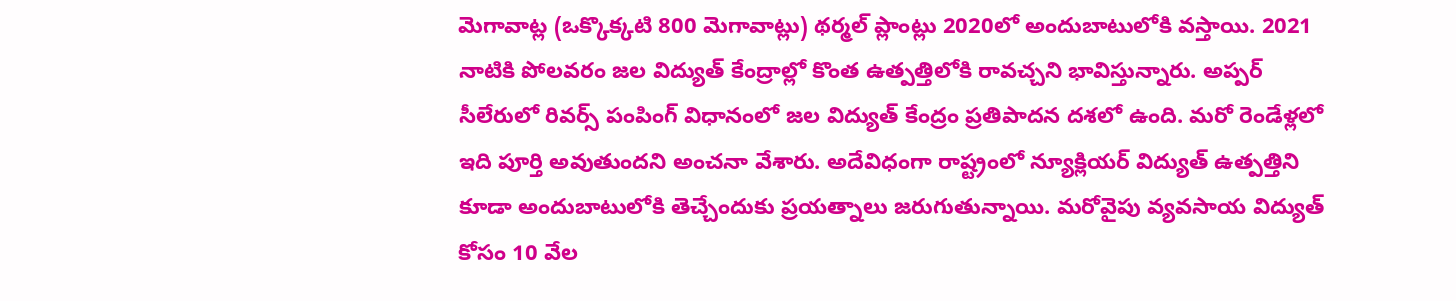మెగావాట్ల (ఒక్కొక్కటి 800 మెగావాట్లు) థర్మల్‌ ప్లాంట్లు 2020లో అందుబాటులోకి వస్తాయి. 2021 నాటికి పోలవరం జల విద్యుత్‌ కేంద్రాల్లో కొంత ఉత్పత్తిలోకి రావచ్చని భావిస్తున్నారు. అప్పర్‌ సీలేరులో రివర్స్‌ పంపింగ్‌ విధానంలో జల విద్యుత్‌ కేంద్రం ప్రతిపాదన దశలో ఉంది. మరో రెండేళ్లలో ఇది పూర్తి అవుతుందని అంచనా వేశారు. అదేవిధంగా రాష్ట్రంలో న్యూక్లియర్‌ విద్యుత్‌ ఉత్పత్తిని కూడా అందుబాటులోకి తెచ్చేందుకు ప్రయత్నాలు జరుగుతున్నాయి. మరోవైపు వ్యవసాయ విద్యుత్‌ కోసం 10 వేల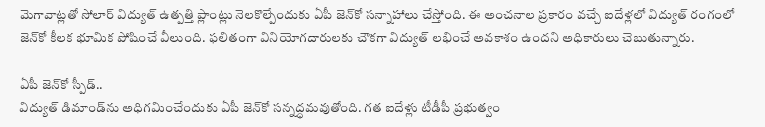మెగావాట్లతో సోలార్‌ విద్యుత్‌ ఉత్పత్తి ప్లాంట్లు నెలకొల్పేందుకు ఏపీ జెన్‌కో సన్నాహాలు చేస్తోంది. ఈ అంచనాల ప్రకారం వచ్చే ఐదేళ్లలో విద్యుత్‌ రంగంలో జెన్‌కో కీలక భూమిక పోషించే వీలుంది. ఫలితంగా వినియోగదారులకు చౌకగా విద్యుత్‌ లభించే అవకాశం ఉందని అధికారులు చెబుతున్నారు.

ఏపీ జెన్‌కో స్పీడ్‌..
విద్యుత్‌ డిమాండ్‌ను అధిగమించేందుకు ఏపీ జెన్‌కో సన్నద్ధమవుతోంది. గత ఐదేళ్లు టీడీపీ ప్రభుత్వం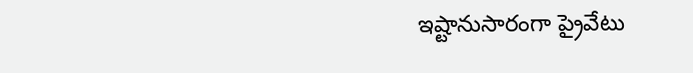ఇష్టానుసారంగా ప్రైవేటు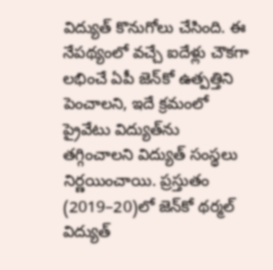విద్యుత్‌ కొనుగోలు చేసింది. ఈ నేపథ్యంలో వచ్చే ఐదేళ్లు చౌకగా లభించే ఏపీ జెన్‌కో ఉత్పత్తిని పెంచాలని, ఇదే క్రమంలో ప్రైవేటు విద్యుత్‌ను తగ్గించాలని విద్యుత్‌ సంస్థలు నిర్ణయించాయి. ప్రస్తుతం (2019–20)లో జెన్‌కో థర్మల్‌ విద్యుత్‌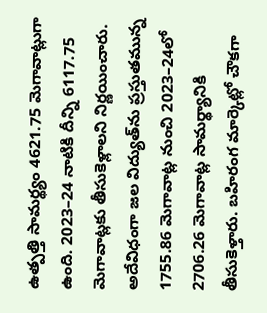ఉత్పత్తి సామర్థ్యం 4621.75 మెగావాట్లుగా ఉంది. 2023–24 నాటికి దీన్ని 6117.75 మెగావాట్లకు తీసుకెళ్లాలని నిర్ణయించారు. అదేవిధంగా జల విద్యుత్‌ను ప్రస్తుతమున్న 1755.86 మెగావాట్ల నుంచి 2023–24లో  2706.26 మెగావాట్ల సామర్థ్యానికి తీసుకెళ్తారు. బహిరంగ మార్కెట్లో చౌకగా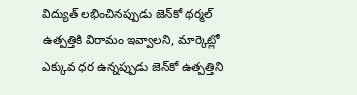విద్యుత్‌ లభించినప్పుడు జెన్‌కో థర్మల్‌ ఉత్పత్తికి విరామం ఇవ్వాలని, మార్కెట్లో ఎక్కువ ధర ఉన్నప్పుడు జెన్‌కో ఉత్పత్తిని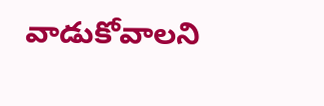వాడుకోవాలని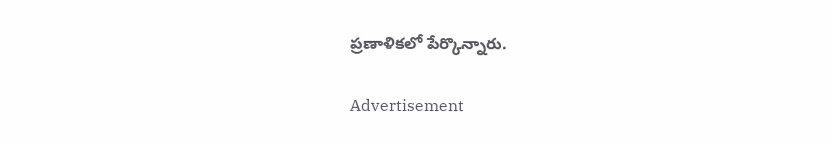ప్రణాళికలో పేర్కొన్నారు.

Advertisement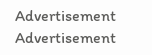Advertisement
Advertisement